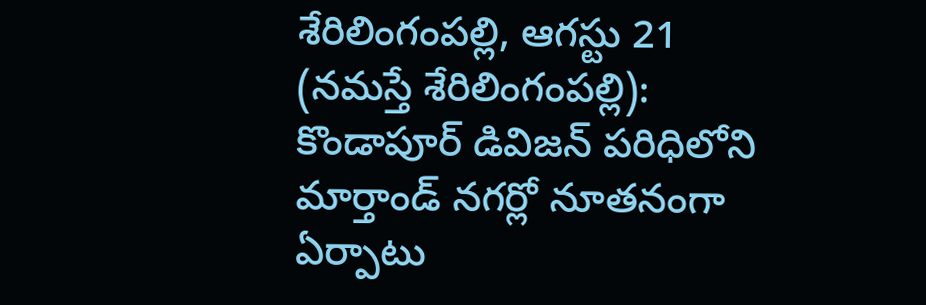శేరిలింగంపల్లి, ఆగస్టు 21 (నమస్తే శేరిలింగంపల్లి): కొండాపూర్ డివిజన్ పరిధిలోని మార్తాండ్ నగర్లో నూతనంగా ఏర్పాటు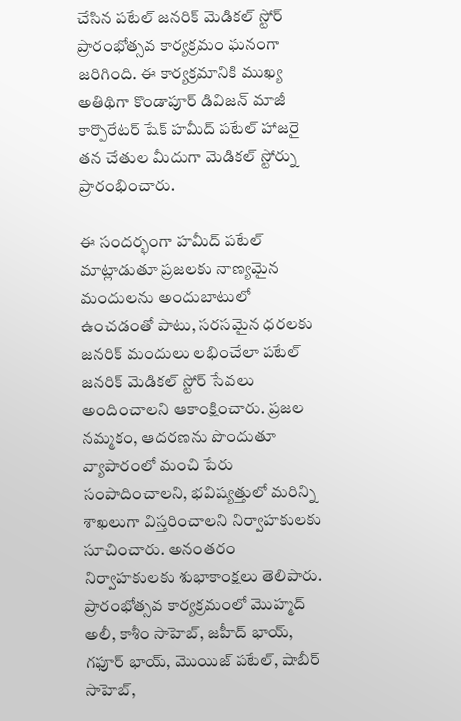చేసిన పటేల్ జనరిక్ మెడికల్ స్టోర్ ప్రారంభోత్సవ కార్యక్రమం ఘనంగా జరిగింది. ఈ కార్యక్రమానికి ముఖ్య అతిథిగా కొండాపూర్ డివిజన్ మాజీ కార్పొరేటర్ షేక్ హమీద్ పటేల్ హాజరై తన చేతుల మీదుగా మెడికల్ స్టోర్ను ప్రారంభించారు.

ఈ సందర్భంగా హమీద్ పటేల్ మాట్లాడుతూ ప్రజలకు నాణ్యమైన మందులను అందుబాటులో ఉంచడంతో పాటు, సరసమైన ధరలకు జనరిక్ మందులు లభించేలా పటేల్ జనరిక్ మెడికల్ స్టోర్ సేవలు అందించాలని ఆకాంక్షించారు. ప్రజల నమ్మకం, ఆదరణను పొందుతూ వ్యాపారంలో మంచి పేరు సంపాదించాలని, భవిష్యత్తులో మరిన్ని శాఖలుగా విస్తరించాలని నిర్వాహకులకు సూచించారు. అనంతరం నిర్వాహకులకు శుభాకాంక్షలు తెలిపారు.
ప్రారంభోత్సవ కార్యక్రమంలో మొహ్మద్ అలీ, కాశీం సాహెబ్, జహీద్ భాయ్, గఫూర్ భాయ్, మొయిజ్ పటేల్, షాబీర్ సాహెబ్,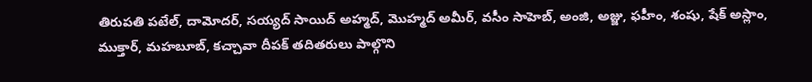తిరుపతి పటేల్, దామోదర్, సయ్యద్ సాయిద్ అహ్మద్, మొహ్మద్ అమీర్, వసీం సాహెబ్, అంజి, అజ్జు, ఫహీం, శంషు, షేక్ అస్లాం, ముక్తార్, మహబూబ్, కచ్చావా దీపక్ తదితరులు పాల్గొని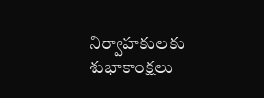నిర్వాహకులకు శుభాకాంక్షలు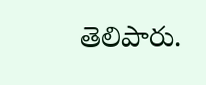తెలిపారు.